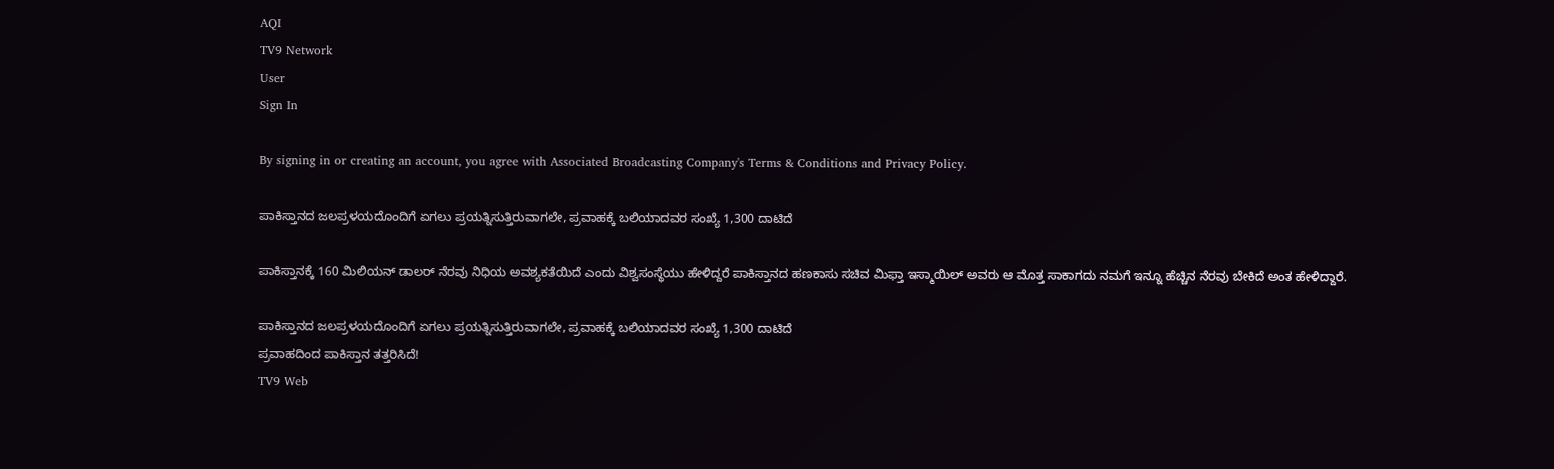AQI
TV9 Network
User
Sign In

By signing in or creating an account, you agree with Associated Broadcasting Company's Terms & Conditions and Privacy Policy.

ಪಾಕಿಸ್ತಾನದ ಜಲಪ್ರಳಯದೊಂದಿಗೆ ಏಗಲು ಪ್ರಯತ್ನಿಸುತ್ತಿರುವಾಗಲೇ, ಪ್ರವಾಹಕ್ಕೆ ಬಲಿಯಾದವರ ಸಂಖ್ಯೆ 1,300 ದಾಟಿದೆ

ಪಾಕಿಸ್ತಾನಕ್ಕೆ 160 ಮಿಲಿಯನ್ ಡಾಲರ್ ನೆರವು ನಿಧಿಯ ಅವಶ್ಯಕತೆಯಿದೆ ಎಂದು ವಿಶ್ವಸಂಸ್ಥೆಯು ಹೇಳಿದ್ದರೆ ಪಾಕಿಸ್ತಾನದ ಹಣಕಾಸು ಸಚಿವ ಮಿಫ್ತಾ ಇಸ್ಮಾಯಿಲ್ ಅವರು ಆ ಮೊತ್ತ ಸಾಕಾಗದು ನಮಗೆ ಇನ್ನೂ ಹೆಚ್ಚಿನ ನೆರವು ಬೇಕಿದೆ ಅಂತ ಹೇಳಿದ್ದಾರೆ.

ಪಾಕಿಸ್ತಾನದ ಜಲಪ್ರಳಯದೊಂದಿಗೆ ಏಗಲು ಪ್ರಯತ್ನಿಸುತ್ತಿರುವಾಗಲೇ, ಪ್ರವಾಹಕ್ಕೆ ಬಲಿಯಾದವರ ಸಂಖ್ಯೆ 1,300 ದಾಟಿದೆ
ಪ್ರವಾಹದಿಂದ ಪಾಕಿಸ್ತಾನ ತತ್ತರಿಸಿದೆ!
TV9 Web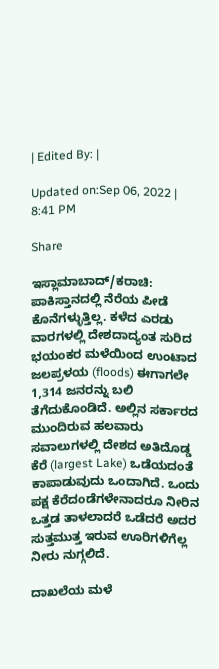| Edited By: |

Updated on:Sep 06, 2022 | 8:41 PM

Share

ಇಸ್ಲಾಮಾಬಾದ್/ಕರಾಚಿ: ಪಾಕಿಸ್ತಾನದಲ್ಲಿ ನೆರೆಯ ಪೀಡೆ ಕೊನೆಗಳ್ಳುತ್ತಿಲ್ಲ. ಕಳೆದ ಎರಡು ವಾರಗಳಲ್ಲಿ ದೇಶದಾದ್ಯಂತ ಸುರಿದ ಭಯಂಕರ ಮಳೆಯಿಂದ ಉಂಟಾದ ಜಲಪ್ರಳಯ (floods) ಈಗಾಗಲೇ 1,314 ಜನರನ್ನು ಬಲಿ ತೆಗೆದುಕೊಂಡಿದೆ. ಅಲ್ಲಿನ ಸರ್ಕಾರದ ಮುಂದಿರುವ ಹಲವಾರು ಸವಾಲುಗಳಲ್ಲಿ ದೇಶದ ಅತಿದೊಡ್ಡ ಕೆರೆ (largest Lake) ಒಡೆಯದಂತೆ ಕಾಪಾಡುವುದು ಒಂದಾಗಿದೆ. ಒಂದು ಪಕ್ಷ ಕೆರೆದಂಡೆಗಳೇನಾದರೂ ನೀರಿನ ಒತ್ತಡ ತಾಳಲಾದರೆ ಒಡೆದರೆ ಅದರ ಸುತ್ತಮುತ್ತ ಇರುವ ಊರಿಗಳಿಗೆಲ್ಲ ನೀರು ನುಗ್ಗಲಿದೆ.

ದಾಖಲೆಯ ಮಳೆ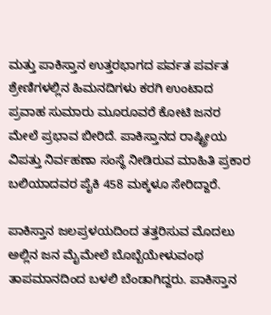ಮತ್ತು ಪಾಕಿಸ್ತಾನ ಉತ್ತರಭಾಗದ ಪರ್ವತ ಪರ್ವತ ಶ್ರೇಣಿಗಳಲ್ಲಿನ ಹಿಮನದಿಗಳು ಕರಗಿ ಉಂಟಾದ ಪ್ರವಾಹ ಸುಮಾರು ಮೂರೂವರೆ ಕೋಟಿ ಜನರ ಮೇಲೆ ಪ್ರಭಾವ ಬೀರಿದೆ. ಪಾಕಿಸ್ತಾನದ ರಾಷ್ಟ್ರೀಯ ವಿಪತ್ತು ನಿರ್ವಹಣಾ ಸಂಸ್ಥೆ ನೀಡಿರುವ ಮಾಹಿತಿ ಪ್ರಕಾರ ಬಲಿಯಾದವರ ಪೈಕಿ 458 ಮಕ್ಕಳೂ ಸೇರಿದ್ದಾರೆ.

ಪಾಕಿಸ್ತಾನ ಜಲಪ್ರಳಯದಿಂದ ತತ್ತರಿಸುವ ಮೊದಲು ಅಲ್ಲಿನ ಜನ ಮೈಮೇಲೆ ಬೊಬ್ಬೆಯೇಳುವಂಥ ತಾಪಮಾನದಿಂದ ಬಳಲಿ ಬೆಂಡಾಗಿದ್ದರು. ಪಾಕಿಸ್ತಾನ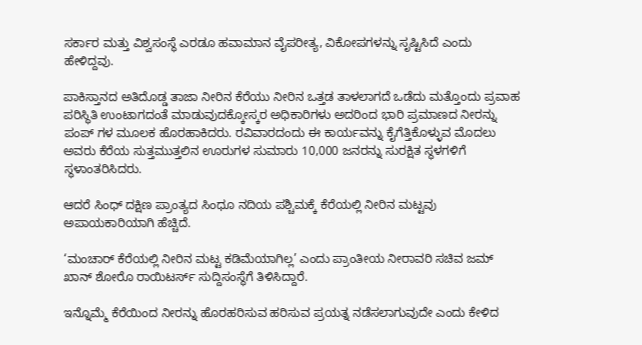ಸರ್ಕಾರ ಮತ್ತು ವಿಶ್ವಸಂಸ್ಥೆ ಎರಡೂ ಹವಾಮಾನ ವೈಪರೀತ್ಯ, ವಿಕೋಪಗಳನ್ನು ಸೃಷ್ಟಿಸಿದೆ ಎಂದು ಹೇಳಿದ್ದವು.

ಪಾಕಿಸ್ತಾನದ ಅತಿದೊಡ್ಡ ತಾಜಾ ನೀರಿನ ಕೆರೆಯು ನೀರಿನ ಒತ್ತಡ ತಾಳಲಾಗದೆ ಒಡೆದು ಮತ್ತೊಂದು ಪ್ರವಾಹ ಪರಿಸ್ಥಿತಿ ಉಂಟಾಗದಂತೆ ಮಾಡುವುದಕ್ಕೋಸ್ಕರ ಅಧಿಕಾರಿಗಳು ಅದರಿಂದ ಭಾರಿ ಪ್ರಮಾಣದ ನೀರನ್ನು ಪಂಪ್ ಗಳ ಮೂಲಕ ಹೊರಹಾಕಿದರು. ರವಿವಾರದಂದು ಈ ಕಾರ್ಯವನ್ನು ಕೈಗೆತ್ತಿಕೊಳ್ಳುವ ಮೊದಲು ಅವರು ಕೆರೆಯ ಸುತ್ತಮುತ್ತಲಿನ ಊರುಗಳ ಸುಮಾರು 10,000 ಜನರನ್ನು ಸುರಕ್ಷಿತ ಸ್ಥಳಗಳಿಗೆ ಸ್ಥಳಾಂತರಿಸಿದರು.

ಆದರೆ ಸಿಂಧ್‌ ದಕ್ಷಿಣ ಪ್ರಾಂತ್ಯದ ಸಿಂಧೂ ನದಿಯ ಪಶ್ಚಿಮಕ್ಕೆ ಕೆರೆಯಲ್ಲಿ ನೀರಿನ ಮಟ್ಟವು ಅಪಾಯಕಾರಿಯಾಗಿ ಹೆಚ್ಚಿದೆ.

‘ಮಂಚಾರ್ ಕೆರೆಯಲ್ಲಿ ನೀರಿನ ಮಟ್ಟ ಕಡಿಮೆಯಾಗಿಲ್ಲ’ ಎಂದು ಪ್ರಾಂತೀಯ ನೀರಾವರಿ ಸಚಿವ ಜಮ್ ಖಾನ್ ಶೋರೊ ರಾಯಿಟರ್ಸ್‌ ಸುದ್ದಿಸಂಸ್ಥೆಗೆ ತಿಳಿಸಿದ್ದಾರೆ.

ಇನ್ನೊಮ್ಮೆ ಕೆರೆಯಿಂದ ನೀರನ್ನು ಹೊರಹರಿಸುವ ಹರಿಸುವ ಪ್ರಯತ್ನ ನಡೆಸಲಾಗುವುದೇ ಎಂದು ಕೇಳಿದ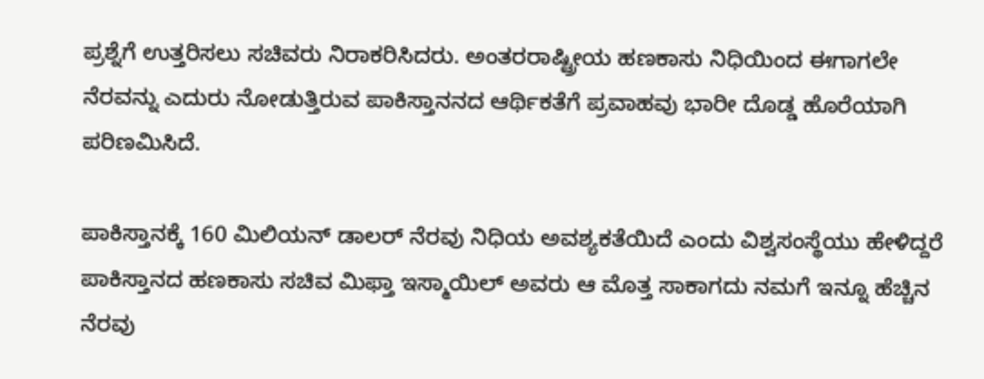ಪ್ರಶ್ನೆಗೆ ಉತ್ತರಿಸಲು ಸಚಿವರು ನಿರಾಕರಿಸಿದರು. ಅಂತರರಾಷ್ಟ್ರೀಯ ಹಣಕಾಸು ನಿಧಿಯಿಂದ ಈಗಾಗಲೇ ನೆರವನ್ನು ಎದುರು ನೋಡುತ್ತಿರುವ ಪಾಕಿಸ್ತಾನನದ ಆರ್ಥಿಕತೆಗೆ ಪ್ರವಾಹವು ಭಾರೀ ದೊಡ್ಡ ಹೊರೆಯಾಗಿ ಪರಿಣಮಿಸಿದೆ.

ಪಾಕಿಸ್ತಾನಕ್ಕೆ 160 ಮಿಲಿಯನ್ ಡಾಲರ್ ನೆರವು ನಿಧಿಯ ಅವಶ್ಯಕತೆಯಿದೆ ಎಂದು ವಿಶ್ವಸಂಸ್ಥೆಯು ಹೇಳಿದ್ದರೆ ಪಾಕಿಸ್ತಾನದ ಹಣಕಾಸು ಸಚಿವ ಮಿಫ್ತಾ ಇಸ್ಮಾಯಿಲ್ ಅವರು ಆ ಮೊತ್ತ ಸಾಕಾಗದು ನಮಗೆ ಇನ್ನೂ ಹೆಚ್ಚಿನ ನೆರವು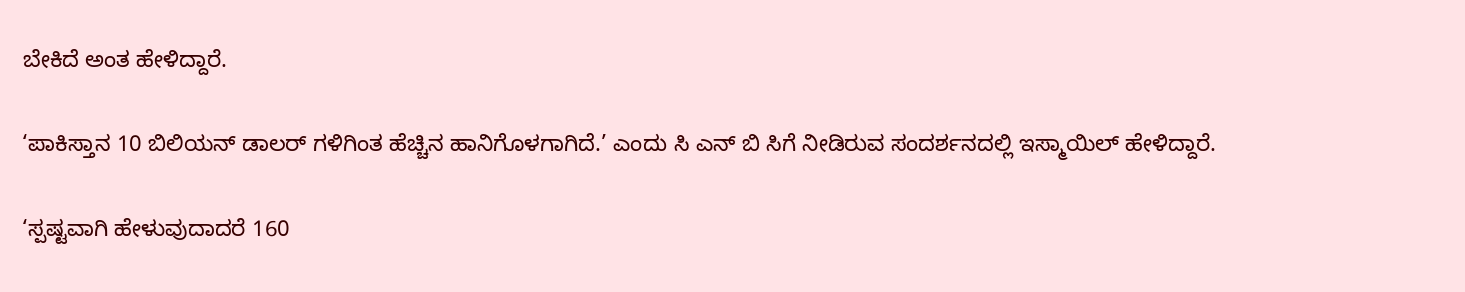ಬೇಕಿದೆ ಅಂತ ಹೇಳಿದ್ದಾರೆ.

‘ಪಾಕಿಸ್ತಾನ 10 ಬಿಲಿಯನ್ ಡಾಲರ್ ಗಳಿಗಿಂತ ಹೆಚ್ಚಿನ ಹಾನಿಗೊಳಗಾಗಿದೆ.’ ಎಂದು ಸಿ ಎನ್ ಬಿ ಸಿಗೆ ನೀಡಿರುವ ಸಂದರ್ಶನದಲ್ಲಿ ಇಸ್ಮಾಯಿಲ್ ಹೇಳಿದ್ದಾರೆ.

‘ಸ್ಪಷ್ಟವಾಗಿ ಹೇಳುವುದಾದರೆ 160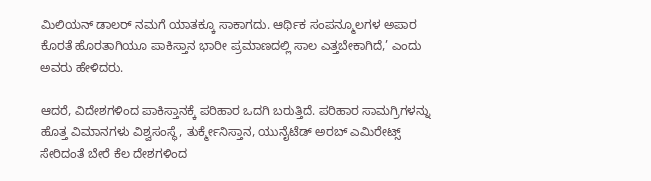ಮಿಲಿಯನ್ ಡಾಲರ್ ನಮಗೆ ಯಾತಕ್ಕೂ ಸಾಕಾಗದು. ಆರ್ಥಿಕ ಸಂಪನ್ಮೂಲಗಳ ಅಪಾರ ಕೊರತೆ ಹೊರತಾಗಿಯೂ ಪಾಕಿಸ್ತಾನ ಭಾರೀ ಪ್ರಮಾಣದಲ್ಲಿ ಸಾಲ ಎತ್ತಬೇಕಾಗಿದೆ,’ ಎಂದು ಅವರು ಹೇಳಿದರು.

ಆದರೆ, ವಿದೇಶಗಳಿಂದ ಪಾಕಿಸ್ತಾನಕ್ಕೆ ಪರಿಹಾರ ಒದಗಿ ಬರುತ್ತಿದೆ. ಪರಿಹಾರ ಸಾಮಗ್ರಿಗಳನ್ನು ಹೊತ್ತ ವಿಮಾನಗಳು ವಿಶ್ವಸಂಸ್ಥೆ, ತುರ್ಕ್ಮೇನಿಸ್ತಾನ, ಯುನೈಟೆಡ್ ಅರಬ್ ಎಮಿರೇಟ್ಸ್ ಸೇರಿದಂತೆ ಬೇರೆ ಕೆಲ ದೇಶಗಳಿಂದ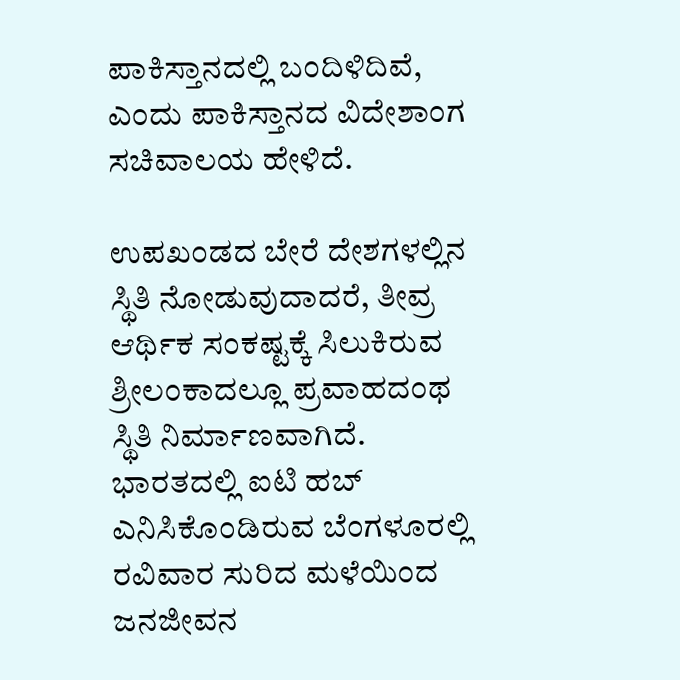ಪಾಕಿಸ್ತಾನದಲ್ಲಿ ಬಂದಿಳಿದಿವೆ, ಎಂದು ಪಾಕಿಸ್ತಾನದ ವಿದೇಶಾಂಗ ಸಚಿವಾಲಯ ಹೇಳಿದೆ.

ಉಪಖಂಡದ ಬೇರೆ ದೇಶಗಳಲ್ಲಿನ ಸ್ಥಿತಿ ನೋಡುವುದಾದರೆ, ತೀವ್ರ ಆರ್ಥಿಕ ಸಂಕಷ್ಟಕ್ಕೆ ಸಿಲುಕಿರುವ ಶ್ರೀಲಂಕಾದಲ್ಲೂ ಪ್ರವಾಹದಂಥ ಸ್ಥಿತಿ ನಿರ್ಮಾಣವಾಗಿದೆ. ಭಾರತದಲ್ಲಿ ಐಟಿ ಹಬ್ ಎನಿಸಿಕೊಂಡಿರುವ ಬೆಂಗಳೂರಲ್ಲಿ ರವಿವಾರ ಸುರಿದ ಮಳೆಯಿಂದ ಜನಜೀವನ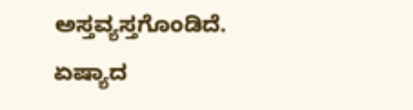ಅಸ್ತವ್ಯಸ್ತಗೊಂಡಿದೆ. ಏಷ್ಯಾದ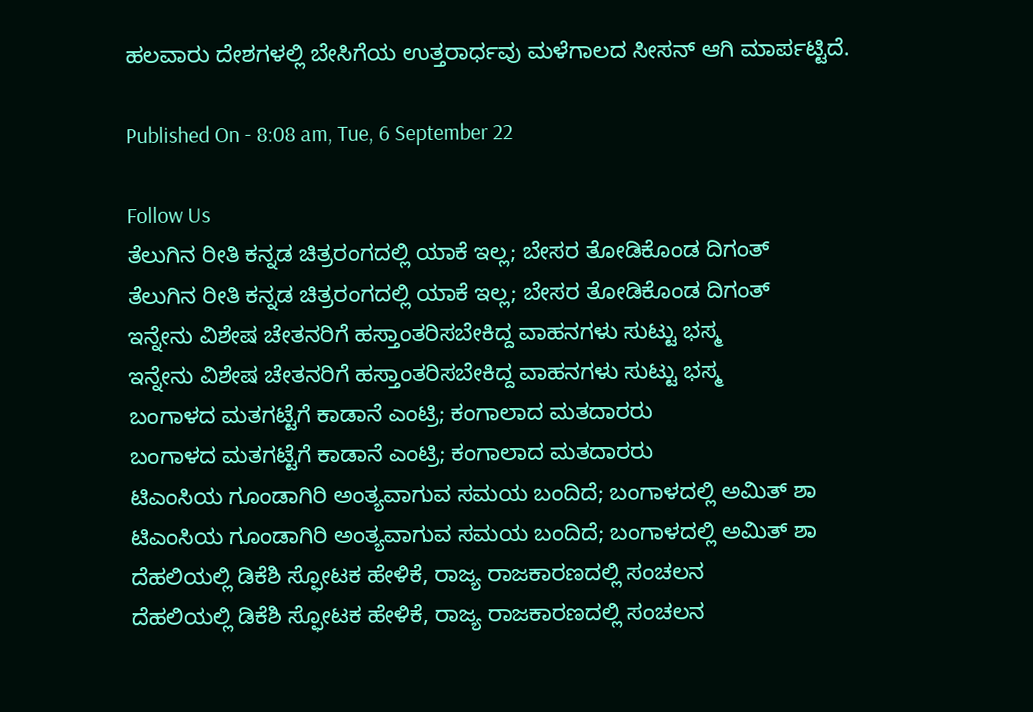ಹಲವಾರು ದೇಶಗಳಲ್ಲಿ ಬೇಸಿಗೆಯ ಉತ್ತರಾರ್ಧವು ಮಳೆಗಾಲದ ಸೀಸನ್ ಆಗಿ ಮಾರ್ಪಟ್ಟಿದೆ.

Published On - 8:08 am, Tue, 6 September 22

Follow Us
ತೆಲುಗಿನ ರೀತಿ ಕನ್ನಡ ಚಿತ್ರರಂಗದಲ್ಲಿ ಯಾಕೆ ಇಲ್ಲ; ಬೇಸರ ತೋಡಿಕೊಂಡ ದಿಗಂತ್
ತೆಲುಗಿನ ರೀತಿ ಕನ್ನಡ ಚಿತ್ರರಂಗದಲ್ಲಿ ಯಾಕೆ ಇಲ್ಲ; ಬೇಸರ ತೋಡಿಕೊಂಡ ದಿಗಂತ್
ಇನ್ನೇನು ವಿಶೇಷ ಚೇತನರಿಗೆ ಹಸ್ತಾಂತರಿಸಬೇಕಿದ್ದ ವಾಹನಗಳು ಸುಟ್ಟು ಭಸ್ಮ
ಇನ್ನೇನು ವಿಶೇಷ ಚೇತನರಿಗೆ ಹಸ್ತಾಂತರಿಸಬೇಕಿದ್ದ ವಾಹನಗಳು ಸುಟ್ಟು ಭಸ್ಮ
ಬಂಗಾಳದ ಮತಗಟ್ಟೆಗೆ ಕಾಡಾನೆ ಎಂಟ್ರಿ; ಕಂಗಾಲಾದ ಮತದಾರರು
ಬಂಗಾಳದ ಮತಗಟ್ಟೆಗೆ ಕಾಡಾನೆ ಎಂಟ್ರಿ; ಕಂಗಾಲಾದ ಮತದಾರರು
ಟಿಎಂಸಿಯ ಗೂಂಡಾಗಿರಿ ಅಂತ್ಯವಾಗುವ ಸಮಯ ಬಂದಿದೆ; ಬಂಗಾಳದಲ್ಲಿ ಅಮಿತ್ ಶಾ
ಟಿಎಂಸಿಯ ಗೂಂಡಾಗಿರಿ ಅಂತ್ಯವಾಗುವ ಸಮಯ ಬಂದಿದೆ; ಬಂಗಾಳದಲ್ಲಿ ಅಮಿತ್ ಶಾ
ದೆಹಲಿಯಲ್ಲಿ ಡಿಕೆಶಿ ಸ್ಫೋಟಕ ಹೇಳಿಕೆ, ರಾಜ್ಯ ರಾಜಕಾರಣದಲ್ಲಿ ಸಂಚಲನ
ದೆಹಲಿಯಲ್ಲಿ ಡಿಕೆಶಿ ಸ್ಫೋಟಕ ಹೇಳಿಕೆ, ರಾಜ್ಯ ರಾಜಕಾರಣದಲ್ಲಿ ಸಂಚಲನ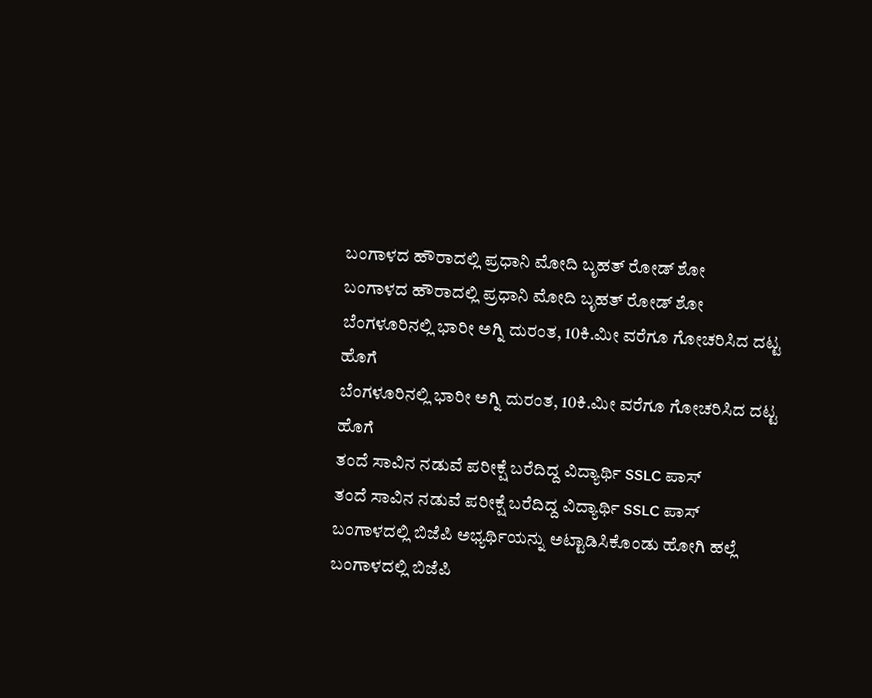ಬಂಗಾಳದ ಹೌರಾದಲ್ಲಿ ಪ್ರಧಾನಿ ಮೋದಿ ಬೃಹತ್ ರೋಡ್ ಶೋ
ಬಂಗಾಳದ ಹೌರಾದಲ್ಲಿ ಪ್ರಧಾನಿ ಮೋದಿ ಬೃಹತ್ ರೋಡ್ ಶೋ
ಬೆಂಗಳೂರಿನಲ್ಲಿ ಭಾರೀ ಅಗ್ನಿ ದುರಂತ, 10ಕಿ.ಮೀ ವರೆಗೂ ಗೋಚರಿಸಿದ ದಟ್ಟ ಹೊಗೆ
ಬೆಂಗಳೂರಿನಲ್ಲಿ ಭಾರೀ ಅಗ್ನಿ ದುರಂತ, 10ಕಿ.ಮೀ ವರೆಗೂ ಗೋಚರಿಸಿದ ದಟ್ಟ ಹೊಗೆ
ತಂದೆ ಸಾವಿನ ನಡುವೆ ಪರೀಕ್ಷೆ ಬರೆದಿದ್ದ ವಿದ್ಯಾರ್ಥಿ SSLC ಪಾಸ್
ತಂದೆ ಸಾವಿನ ನಡುವೆ ಪರೀಕ್ಷೆ ಬರೆದಿದ್ದ ವಿದ್ಯಾರ್ಥಿ SSLC ಪಾಸ್
ಬಂಗಾಳದಲ್ಲಿ ಬಿಜೆಪಿ ಅಭ್ಯರ್ಥಿಯನ್ನು ಅಟ್ಟಾಡಿಸಿಕೊಂಡು ಹೋಗಿ ಹಲ್ಲೆ
ಬಂಗಾಳದಲ್ಲಿ ಬಿಜೆಪಿ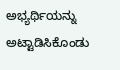ಅಭ್ಯರ್ಥಿಯನ್ನು ಅಟ್ಟಾಡಿಸಿಕೊಂಡು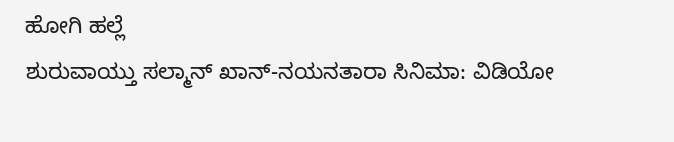ಹೋಗಿ ಹಲ್ಲೆ
ಶುರುವಾಯ್ತು ಸಲ್ಮಾನ್ ಖಾನ್-ನಯನತಾರಾ ಸಿನಿಮಾ: ವಿಡಿಯೋ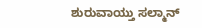ಶುರುವಾಯ್ತು ಸಲ್ಮಾನ್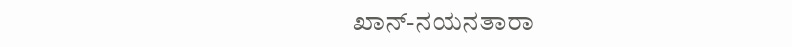ಖಾನ್-ನಯನತಾರಾ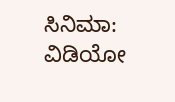ಸಿನಿಮಾ: ವಿಡಿಯೋ